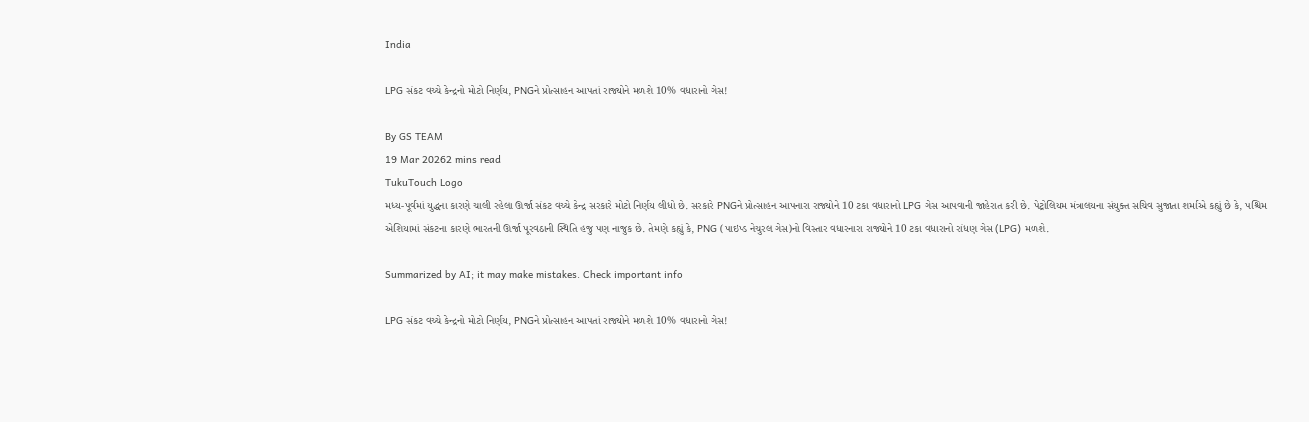India

LPG સંકટ વચ્ચે કેન્દ્રનો મોટો નિર્ણય, PNGને પ્રોત્સાહન આપતાં રાજ્યોને મળશે 10% વધારાનો ગેસ!

By GS TEAM
19 Mar 20262 mins read
TukuTouch Logo
મધ્ય-પૂર્વમાં યુદ્ધના કારણે ચાલી રહેલા ઊર્જા સંકટ વચ્ચે કેન્દ્ર સરકારે મોટો નિર્ણય લીધો છે. સરકારે PNGને પ્રોત્સાહન આપનારા રાજ્યોને 10 ટકા વધારાનો LPG ગેસ આપવાની જાહેરાત કરી છે. પેટ્રોલિયમ મંત્રાલયના સંયુક્ત સચિવ સુજાતા શર્માએ કહ્યું છે કે, પશ્ચિમ એશિયામાં સંકટના કારણે ભારતની ઊર્જા પૂરવઠાની સ્થિતિ હજુ પણ નાજુક છે. તેમણે કહ્યું કે, PNG (પાઇપ્ડ નેચુરલ ગેસ)નો વિસ્તાર વધારનારા રાજ્યોને 10 ટકા વધારાનો રાંધણ ગેસ (LPG) મળશે.

Summarized by AI; it may make mistakes. Check important info

LPG સંકટ વચ્ચે કેન્દ્રનો મોટો નિર્ણય, PNGને પ્રોત્સાહન આપતાં રાજ્યોને મળશે 10% વધારાનો ગેસ!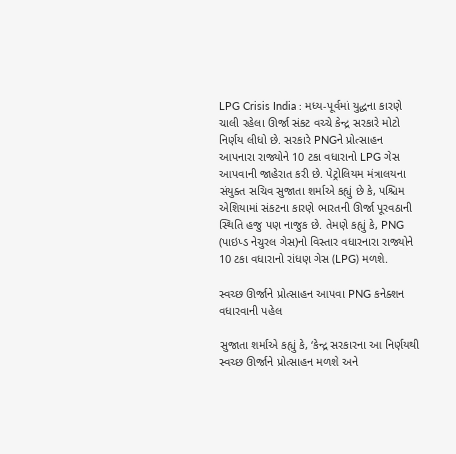LPG Crisis India : મધ્ય-પૂર્વમાં યુદ્ધના કારણે ચાલી રહેલા ઊર્જા સંકટ વચ્ચે કેન્દ્ર સરકારે મોટો નિર્ણય લીધો છે. સરકારે PNGને પ્રોત્સાહન આપનારા રાજ્યોને 10 ટકા વધારાનો LPG ગેસ આપવાની જાહેરાત કરી છે. પેટ્રોલિયમ મંત્રાલયના સંયુક્ત સચિવ સુજાતા શર્માએ કહ્યું છે કે, પશ્ચિમ એશિયામાં સંકટના કારણે ભારતની ઊર્જા પૂરવઠાની સ્થિતિ હજુ પણ નાજુક છે. તેમણે કહ્યું કે, PNG (પાઇપ્ડ નેચુરલ ગેસ)નો વિસ્તાર વધારનારા રાજ્યોને 10 ટકા વધારાનો રાંધણ ગેસ (LPG) મળશે.

સ્વચ્છ ઊર્જાને પ્રોત્સાહન આપવા PNG કનેક્શન વધારવાની પહેલ

સુજાતા શર્માએ કહ્યું કે, ‘કેન્દ્ર સરકારના આ નિર્ણયથી સ્વચ્છ ઊર્જાને પ્રોત્સાહન મળશે અને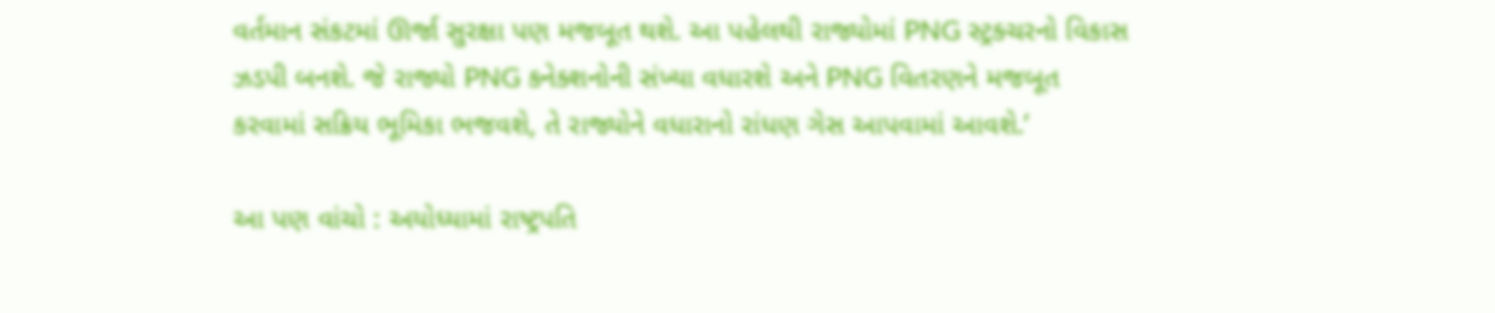વર્તમાન સંકટમાં ઊર્જા સુરક્ષા પણ મજબૂત થશે. આ પહેલથી રાજ્યોમાં PNG સ્ટ્રક્ચરનો વિકાસ ઝડપી બનશે. જે રાજ્યો PNG કનેક્શનોની સંખ્યા વધારશે અને PNG વિતરણને મજબૂત કરવામાં સક્રિય ભૂમિકા ભજવશે, તે રાજ્યોને વધારાનો રાંધણ ગેસ આપવામાં આવશે.’

આ પણ વાંચો : અયોધ્યામાં રાષ્ટ્રપતિ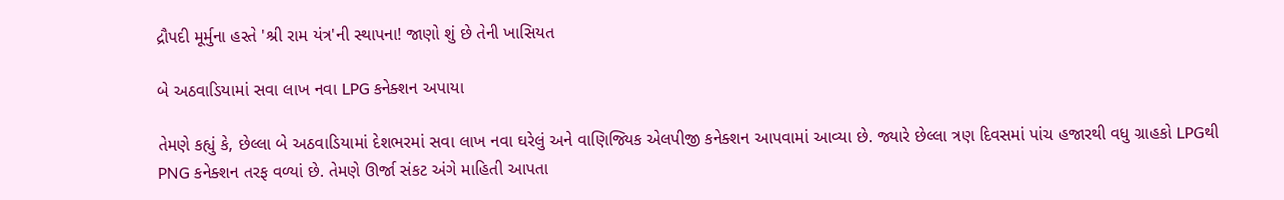દ્રૌપદી મૂર્મુના હસ્તે 'શ્રી રામ યંત્ર'ની સ્થાપના! જાણો શું છે તેની ખાસિયત

બે અઠવાડિયામાં સવા લાખ નવા LPG કનેક્શન અપાયા

તેમણે કહ્યું કે, છેલ્લા બે અઠવાડિયામાં દેશભરમાં સવા લાખ નવા ઘરેલું અને વાણિજ્યિક એલપીજી કનેક્શન આપવામાં આવ્યા છે. જ્યારે છેલ્લા ત્રણ દિવસમાં પાંચ હજારથી વધુ ગ્રાહકો LPGથી PNG કનેક્શન તરફ વળ્યાં છે. તેમણે ઊર્જા સંકટ અંગે માહિતી આપતા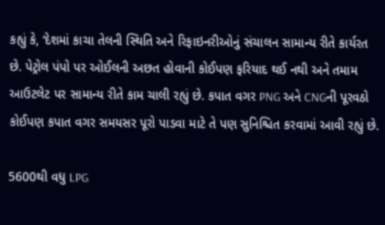કહ્યું કે, ‘દેશમાં કાચા તેલની સ્થિતિ અને રિફાઇનરીઓનું સંચાલન સામાન્ય રીતે કાર્યરત છે. પેટ્રોલ પંપો પર ઓઈલની અછત હોવાની કોઈપણ ફરિયાદ થઈ નથી અને તમામ આઉટલેટ પર સામાન્ય રીતે કામ ચાલી રહ્યું છે. કપાત વગર PNG અને CNGની પૂરવઠો કોઈપણ કપાત વગર સમયસર પૂરો પાડવા માટે તે પણ સુનિશ્ચિત કરવામાં આવી રહ્યું છે.

5600થી વધુ LPG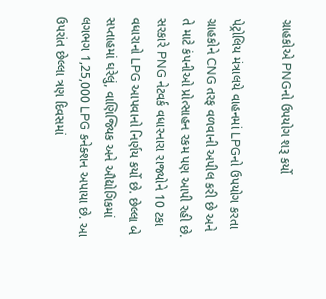ગ્રાહકોએ PNGનો ઉપયોગ શરૂ કર્યો

પેટ્રોલિય મંત્રાલયે વાહનમાં LPGનો ઉપયોગ કરતા ગ્રાહકોને CNG તરફ વળવાની અપીલ કરી છે અને તે માટે કંપનીઓ પ્રોત્સાહન રકમ પણ આપી રહી છે. સરકારે PNG નેટવર્ક વધારનારા રાજ્યોને 10 ટકા વધારાનો LPG આપવાનો નિર્ણય કર્યો છે. છેલ્લા બે સપ્તાહમાં ઘરેલું, વાણિજ્યિક અને ઔદ્યોગિકમાં લગભગ 1,25,000 LPG કનેક્શન અપાયા છે. આ ઉપરાંત છેલ્લા ત્રણ દિવસમાં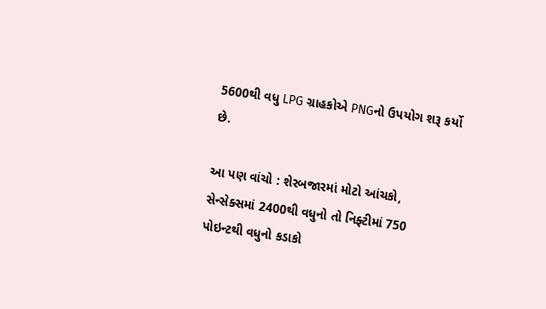5600થી વધુ LPG ગ્રાહકોએ PNGનો ઉપયોગ શરૂ કર્યો છે.

આ પણ વાંચો : શેરબજારમાં મોટો આંચકો, સેન્સેક્સમાં 2400થી વધુનો તો નિફ્ટીમાં 750 પોઇન્ટથી વધુનો કડાકો